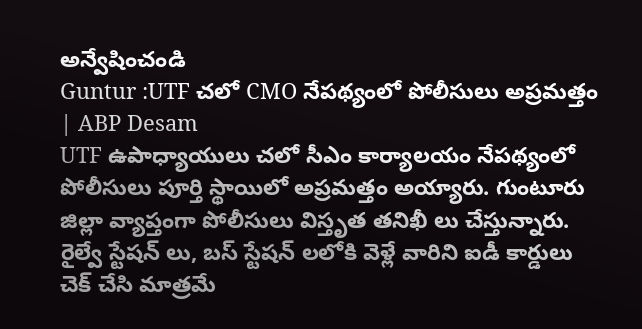అన్వేషించండి
Guntur :UTF చలో CMO నేపథ్యంలో పోలీసులు అప్రమత్తం | ABP Desam
UTF ఉపాధ్యాయులు చలో సీఎం కార్యాలయం నేపథ్యంలో పోలీసులు పూర్తి స్థాయిలో అప్రమత్తం అయ్యారు. గుంటూరు జిల్లా వ్యాప్తంగా పోలీసులు విస్తృత తనిఖీ లు చేస్తున్నారు. రైల్వే స్టేషన్ లు, బస్ స్టేషన్ లలోకి వెళ్లే వారిని ఐడీ కార్డులు చెక్ చేసి మాత్రమే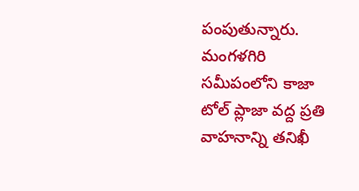పంపుతున్నారు. మంగళగిరి సమీపంలోని కాజా టోల్ ప్లాజా వద్ద ప్రతి వాహనాన్ని తనిఖీ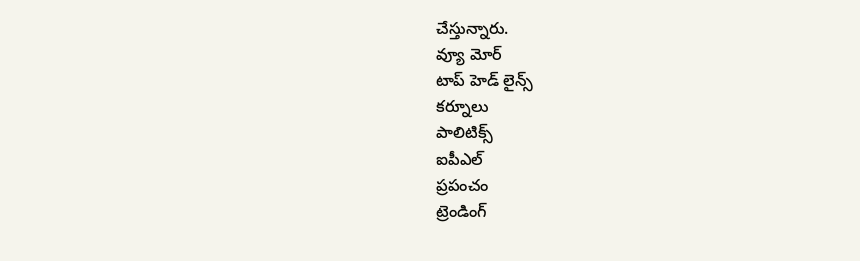చేస్తున్నారు.
వ్యూ మోర్
టాప్ హెడ్ లైన్స్
కర్నూలు
పాలిటిక్స్
ఐపీఎల్
ప్రపంచం
ట్రెండింగ్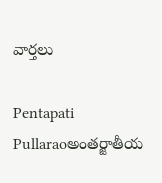వార్తలు

Pentapati Pullaraoఅంతర్జాతీయ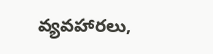వ్యవహారలు,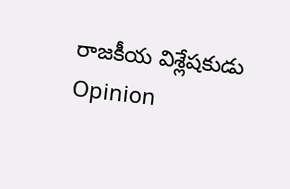రాజకీయ విశ్లేషకుడు
Opinion